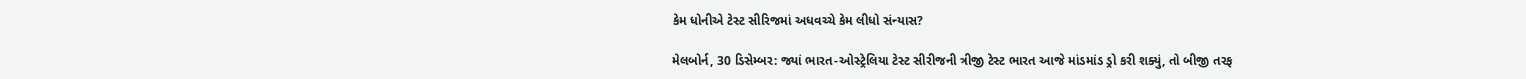કેમ ધોનીએ ટેસ્ટ સીરિજમાં અધવચ્ચે કેમ લીધો સંન્યાસ?

મેલબોર્ન, 30 ડિસેમ્બર: જ્યાં ભારત-ઓસ્ટ્રેલિયા ટેસ્ટ સીરીજની ત્રીજી ટેસ્ટ ભારત આજે માંડમાંડ ડ્રો કરી શક્યું, તો બીજી તરફ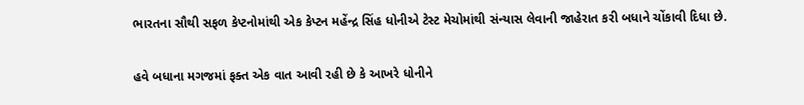ભારતના સૌથી સફળ કેપ્ટનોમાંથી એક કેપ્ટન મહેંન્દ્ર સિંહ ધોનીએ ટેસ્ટ મેચોમાંથી સંન્યાસ લેવાની જાહેરાત કરી બધાને ચોંકાવી દિધા છે.

હવે બધાના મગજમાં ફક્ત એક વાત આવી રહી છે કે આખરે ધોનીને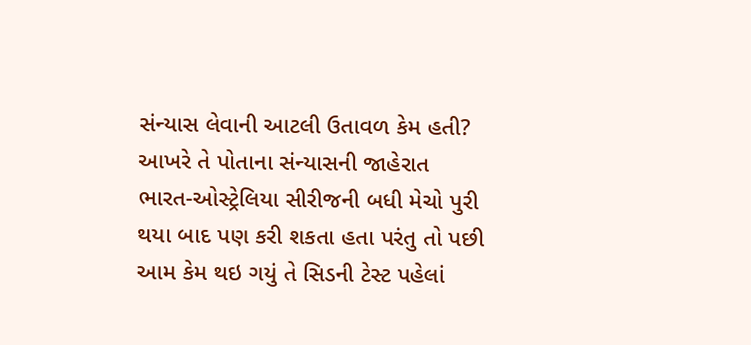સંન્યાસ લેવાની આટલી ઉતાવળ કેમ હતી? આખરે તે પોતાના સંન્યાસની જાહેરાત ભારત-ઓસ્ટ્રેલિયા સીરીજની બધી મેચો પુરી થયા બાદ પણ કરી શકતા હતા પરંતુ તો પછી આમ કેમ થઇ ગયું તે સિડની ટેસ્ટ પહેલાં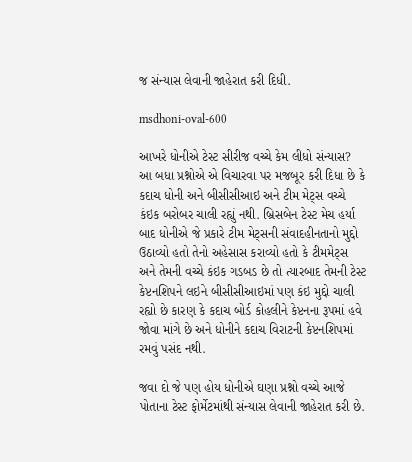જ સંન્યાસ લેવાની જાહેરાત કરી દિધી.

msdhoni-oval-600

આખરે ધોનીએ ટેસ્ટ સીરીજ વચ્ચે કેમ લીધો સંન્યાસ?
આ બધા પ્રશ્નોએ એ વિચારવા પર મજબૂર કરી દિધા છે કે કદાચ ધોની અને બીસીસીઆઇ અને ટીમ મેટ્સ વચ્ચે કંઇક બરોબર ચાલી રહ્યું નથી. બ્રિસબેન ટેસ્ટ મેચ હર્યા બાદ ધોનીએ જે પ્રકારે ટીમ મેટ્સની સંવાદહીનતાનો મુદ્દો ઉઠાવ્યો હતો તેનો અહેસાસ કરાવ્યો હતો કે ટીમમેટ્સ અને તેમની વચ્ચે કંઇક ગડબડ છે તો ત્યારબાદ તેમની ટેસ્ટ કેપ્ટનશિપને લઇને બીસીસીઆઇમાં પણ કંઇ મુદ્દો ચાલી રહ્યો છે કારણ કે કદાચ બોર્ડ કોહલીને કેપ્ટનના રૂપમાં હવે જોવા માંગે છે અને ધોનીને કદાચ વિરાટની કેપ્ટનશિપમાં રમવું પસંદ નથી.

જવા દો જે પણ હોય ધોનીએ ઘણા પ્રશ્નો વચ્ચે આજે પોતાના ટેસ્ટ ફોર્મેટમાંથી સંન્યાસ લેવાની જાહેરાત કરી છે.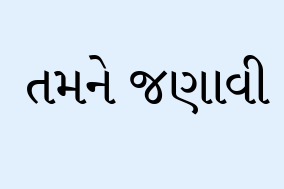તમને જણાવી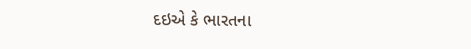દઇએ કે ભારતના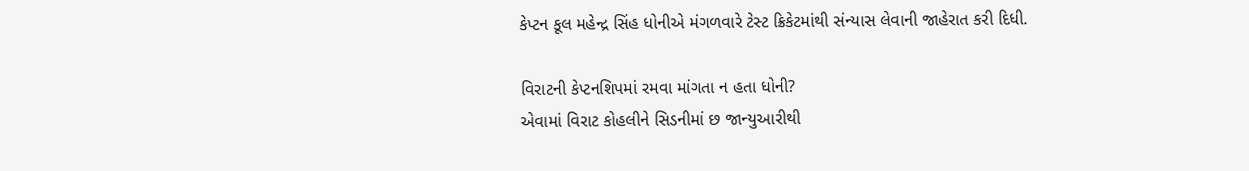કેપ્ટન કૂલ મહેન્દ્ર સિંહ ધોનીએ મંગળવારે ટેસ્ટ ક્રિકેટમાંથી સંન્યાસ લેવાની જાહેરાત કરી દિધી.

વિરાટની કેપ્ટનશિપમાં રમવા માંગતા ન હતા ધોની?
એવામાં વિરાટ કોહલીને સિડનીમાં છ જાન્યુઆરીથી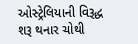ઓસ્ટ્રેલિયાની વિરૂદ્ધ શરૂ થનાર ચોથી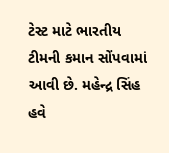ટેસ્ટ માટે ભારતીય ટીમની કમાન સોંપવામાં આવી છે. મહેન્દ્ર સિંહ હવે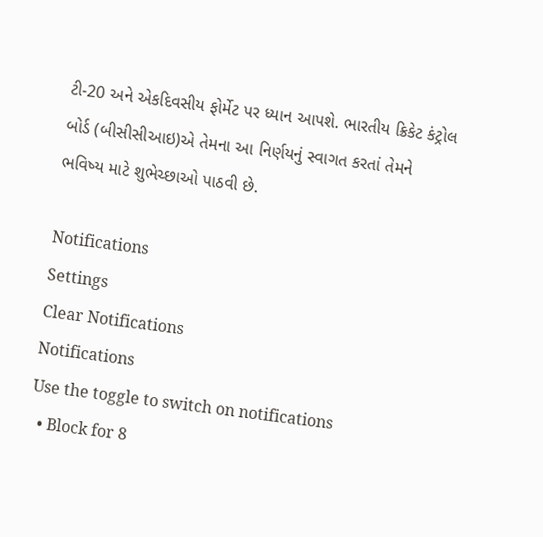ટી-20 અને એકદિવસીય ફોર્મેટ પર ધ્યાન આપશે. ભારતીય ક્રિકેટ કંટ્રોલ બોર્ડ (બીસીસીઆઇ)એ તેમના આ નિર્ણયનું સ્વાગત કરતાં તેમને ભવિષ્ય માટે શુભેચ્છાઓ પાઠવી છે.

Notifications
Settings
Clear Notifications
Notifications
Use the toggle to switch on notifications
  • Block for 8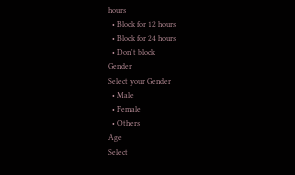hours
  • Block for 12 hours
  • Block for 24 hours
  • Don't block
Gender
Select your Gender
  • Male
  • Female
  • Others
Age
Select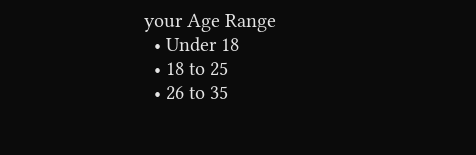your Age Range
  • Under 18
  • 18 to 25
  • 26 to 35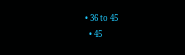• 36 to 45
  • 45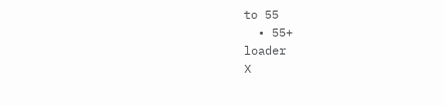to 55
  • 55+
loader
X